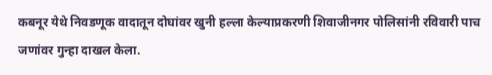कबनूर येथे निवडणूक वादातून दोघांवर खुनी हल्ला केल्याप्रकरणी शिवाजीनगर पोलिसांनी रविवारी पाच जणांवर गुन्हा दाखल केला.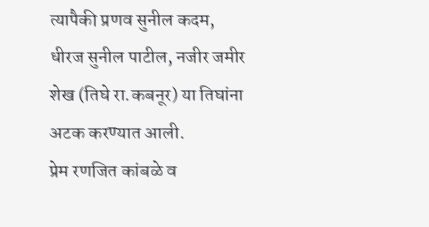त्यापैकी प्रणव सुनील कदम, धीरज सुनील पाटील, नजीर जमीर शेख (तिघे रा.कबनूर) या तिघांना अटक करण्यात आली.
प्रेम रणजित कांबळे व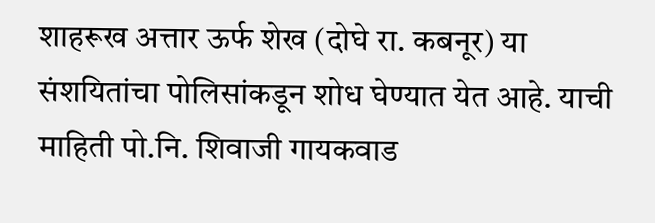शाहरूख अत्तार ऊर्फ शेख (दोघे रा. कबनूर) या संशयितांचा पोलिसांकडून शोध घेण्यात येत आहे. याची माहिती पो.नि. शिवाजी गायकवाड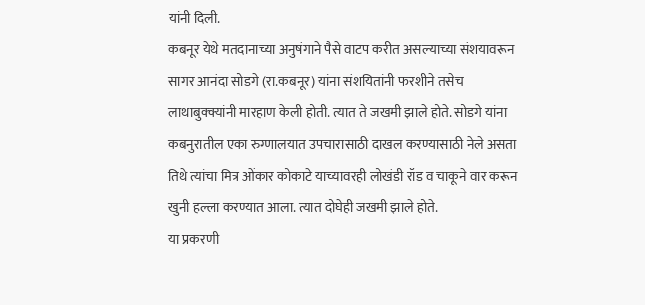यांनी दिली.
कबनूर येथे मतदानाच्या अनुषंगाने पैसे वाटप करीत असल्याच्या संशयावरून सागर आनंदा सोडगे (रा.कबनूर) यांना संशयितांनी फरशीने तसेच लाथाबुक्क्यांनी मारहाण केली होती. त्यात ते जखमी झाले होते. सोडगे यांना कबनुरातील एका रुग्णालयात उपचारासाठी दाखल करण्यासाठी नेले असता तिथे त्यांचा मित्र ओंकार कोकाटे याच्यावरही लोखंडी रॉड व चाकूने वार करून खुनी हल्ला करण्यात आला. त्यात दोघेही जखमी झाले होते.
या प्रकरणी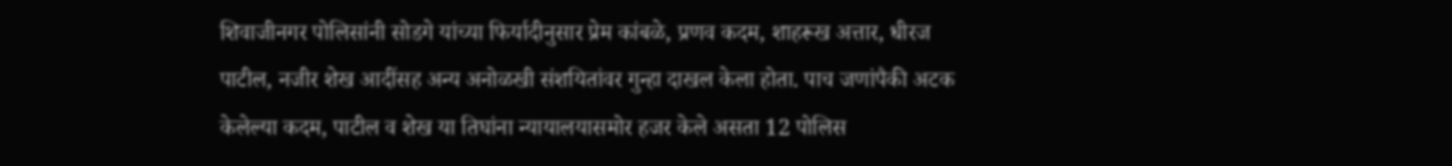शिवाजीनगर पोलिसांनी सोडगे यांच्या फिर्यादीनुसार प्रेम कांबळे, प्रणव कदम, शाहरूख अत्तार, धीरज पाटील, नजीर शेख आदींसह अन्य अनोळखी संशयितांवर गुन्हा दाखल केला होता. पाच जणांपैकी अटक केलेल्या कदम, पाटील व शेख या तिघांना न्यायालयासमोर हजर केले असता 12 पोलिस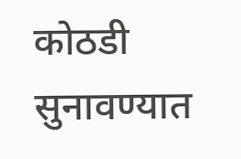कोठडी सुनावण्यात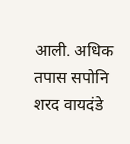आली. अधिक तपास सपोनि शरद वायदंडे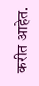करीत आहेत.